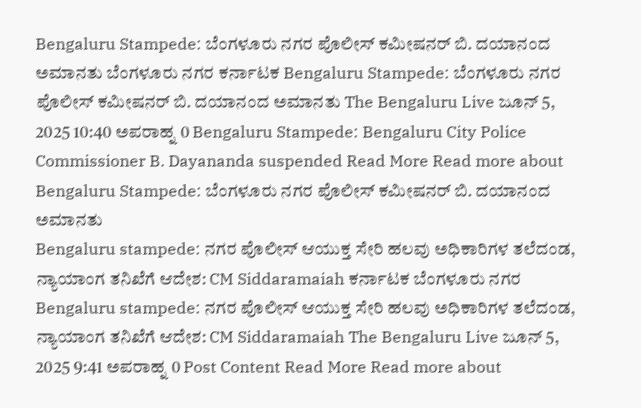Bengaluru Stampede: ಬೆಂಗಳೂರು ನಗರ ಪೊಲೀಸ್ ಕಮೀಷನರ್ ಬಿ. ದಯಾನಂದ ಅಮಾನತು ಬೆಂಗಳೂರು ನಗರ ಕರ್ನಾಟಕ Bengaluru Stampede: ಬೆಂಗಳೂರು ನಗರ ಪೊಲೀಸ್ ಕಮೀಷನರ್ ಬಿ. ದಯಾನಂದ ಅಮಾನತು The Bengaluru Live ಜೂನ್ 5, 2025 10:40 ಅಪರಾಹ್ನ 0 Bengaluru Stampede: Bengaluru City Police Commissioner B. Dayananda suspended Read More Read more about Bengaluru Stampede: ಬೆಂಗಳೂರು ನಗರ ಪೊಲೀಸ್ ಕಮೀಷನರ್ ಬಿ. ದಯಾನಂದ ಅಮಾನತು
Bengaluru stampede: ನಗರ ಪೊಲೀಸ್ ಆಯುಕ್ತ ಸೇರಿ ಹಲವು ಅಧಿಕಾರಿಗಳ ತಲೆದಂಡ, ನ್ಯಾಯಾಂಗ ತನಿಖೆಗೆ ಆದೇಶ: CM Siddaramaiah ಕರ್ನಾಟಕ ಬೆಂಗಳೂರು ನಗರ Bengaluru stampede: ನಗರ ಪೊಲೀಸ್ ಆಯುಕ್ತ ಸೇರಿ ಹಲವು ಅಧಿಕಾರಿಗಳ ತಲೆದಂಡ, ನ್ಯಾಯಾಂಗ ತನಿಖೆಗೆ ಆದೇಶ: CM Siddaramaiah The Bengaluru Live ಜೂನ್ 5, 2025 9:41 ಅಪರಾಹ್ನ 0 Post Content Read More Read more about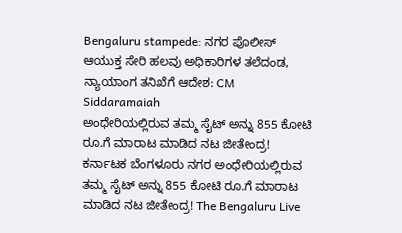Bengaluru stampede: ನಗರ ಪೊಲೀಸ್ ಆಯುಕ್ತ ಸೇರಿ ಹಲವು ಅಧಿಕಾರಿಗಳ ತಲೆದಂಡ, ನ್ಯಾಯಾಂಗ ತನಿಖೆಗೆ ಆದೇಶ: CM Siddaramaiah
ಅಂಧೇರಿಯಲ್ಲಿರುವ ತಮ್ಮ ಸೈಟ್ ಅನ್ನು 855 ಕೋಟಿ ರೂ.ಗೆ ಮಾರಾಟ ಮಾಡಿದ ನಟ ಜೀತೇಂದ್ರ! ಕರ್ನಾಟಕ ಬೆಂಗಳೂರು ನಗರ ಅಂಧೇರಿಯಲ್ಲಿರುವ ತಮ್ಮ ಸೈಟ್ ಅನ್ನು 855 ಕೋಟಿ ರೂ.ಗೆ ಮಾರಾಟ ಮಾಡಿದ ನಟ ಜೀತೇಂದ್ರ! The Bengaluru Live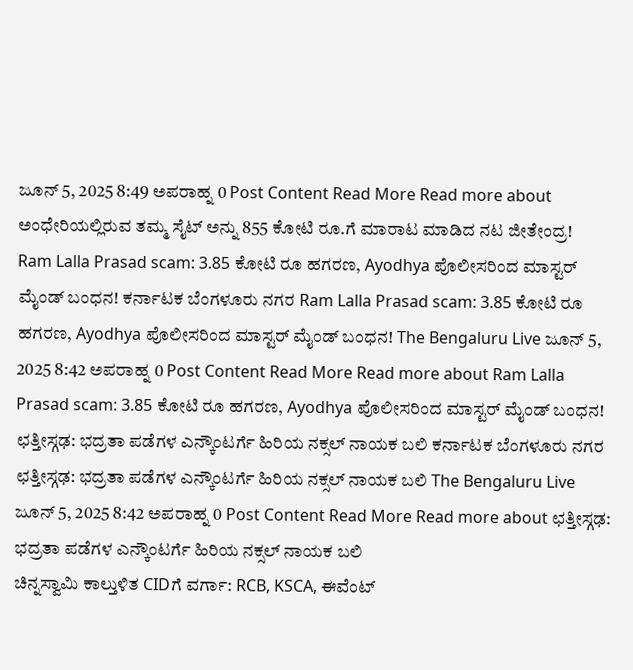ಜೂನ್ 5, 2025 8:49 ಅಪರಾಹ್ನ 0 Post Content Read More Read more about ಅಂಧೇರಿಯಲ್ಲಿರುವ ತಮ್ಮ ಸೈಟ್ ಅನ್ನು 855 ಕೋಟಿ ರೂ.ಗೆ ಮಾರಾಟ ಮಾಡಿದ ನಟ ಜೀತೇಂದ್ರ!
Ram Lalla Prasad scam: 3.85 ಕೋಟಿ ರೂ ಹಗರಣ, Ayodhya ಪೊಲೀಸರಿಂದ ಮಾಸ್ಟರ್ ಮೈಂಡ್ ಬಂಧನ! ಕರ್ನಾಟಕ ಬೆಂಗಳೂರು ನಗರ Ram Lalla Prasad scam: 3.85 ಕೋಟಿ ರೂ ಹಗರಣ, Ayodhya ಪೊಲೀಸರಿಂದ ಮಾಸ್ಟರ್ ಮೈಂಡ್ ಬಂಧನ! The Bengaluru Live ಜೂನ್ 5, 2025 8:42 ಅಪರಾಹ್ನ 0 Post Content Read More Read more about Ram Lalla Prasad scam: 3.85 ಕೋಟಿ ರೂ ಹಗರಣ, Ayodhya ಪೊಲೀಸರಿಂದ ಮಾಸ್ಟರ್ ಮೈಂಡ್ ಬಂಧನ!
ಛತ್ತೀಸ್ಗಢ: ಭದ್ರತಾ ಪಡೆಗಳ ಎನ್ಕೌಂಟರ್ಗೆ ಹಿರಿಯ ನಕ್ಸಲ್ ನಾಯಕ ಬಲಿ ಕರ್ನಾಟಕ ಬೆಂಗಳೂರು ನಗರ ಛತ್ತೀಸ್ಗಢ: ಭದ್ರತಾ ಪಡೆಗಳ ಎನ್ಕೌಂಟರ್ಗೆ ಹಿರಿಯ ನಕ್ಸಲ್ ನಾಯಕ ಬಲಿ The Bengaluru Live ಜೂನ್ 5, 2025 8:42 ಅಪರಾಹ್ನ 0 Post Content Read More Read more about ಛತ್ತೀಸ್ಗಢ: ಭದ್ರತಾ ಪಡೆಗಳ ಎನ್ಕೌಂಟರ್ಗೆ ಹಿರಿಯ ನಕ್ಸಲ್ ನಾಯಕ ಬಲಿ
ಚಿನ್ನಸ್ವಾಮಿ ಕಾಲ್ತುಳಿತ CIDಗೆ ವರ್ಗಾ: RCB, KSCA, ಈವೆಂಟ್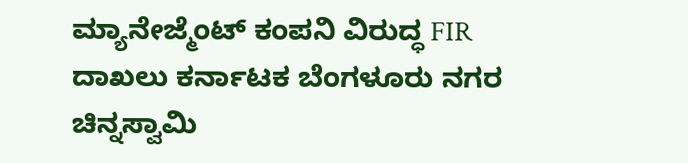ಮ್ಯಾನೇಜ್ಮೆಂಟ್ ಕಂಪನಿ ವಿರುದ್ಧ FIR ದಾಖಲು ಕರ್ನಾಟಕ ಬೆಂಗಳೂರು ನಗರ ಚಿನ್ನಸ್ವಾಮಿ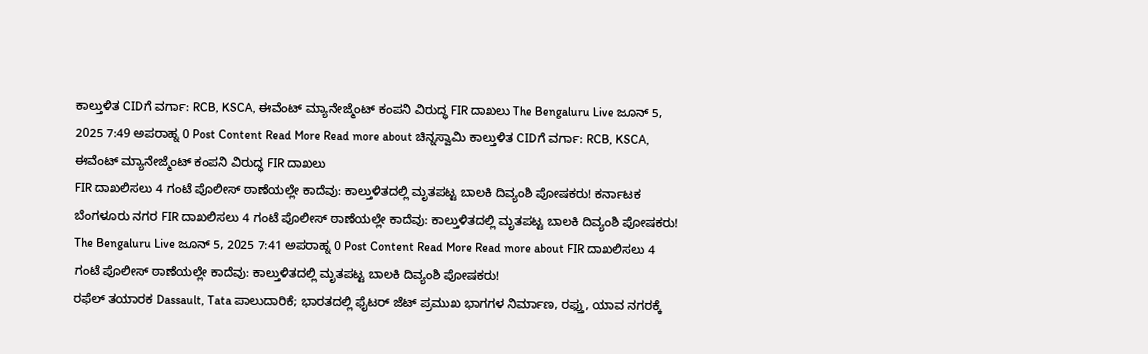ಕಾಲ್ತುಳಿತ CIDಗೆ ವರ್ಗಾ: RCB, KSCA, ಈವೆಂಟ್ ಮ್ಯಾನೇಜ್ಮೆಂಟ್ ಕಂಪನಿ ವಿರುದ್ಧ FIR ದಾಖಲು The Bengaluru Live ಜೂನ್ 5, 2025 7:49 ಅಪರಾಹ್ನ 0 Post Content Read More Read more about ಚಿನ್ನಸ್ವಾಮಿ ಕಾಲ್ತುಳಿತ CIDಗೆ ವರ್ಗಾ: RCB, KSCA, ಈವೆಂಟ್ ಮ್ಯಾನೇಜ್ಮೆಂಟ್ ಕಂಪನಿ ವಿರುದ್ಧ FIR ದಾಖಲು
FIR ದಾಖಲಿಸಲು 4 ಗಂಟೆ ಪೊಲೀಸ್ ಠಾಣೆಯಲ್ಲೇ ಕಾದೆವು: ಕಾಲ್ತುಳಿತದಲ್ಲಿ ಮೃತಪಟ್ಟ ಬಾಲಕಿ ದಿವ್ಯಂಶಿ ಪೋಷಕರು! ಕರ್ನಾಟಕ ಬೆಂಗಳೂರು ನಗರ FIR ದಾಖಲಿಸಲು 4 ಗಂಟೆ ಪೊಲೀಸ್ ಠಾಣೆಯಲ್ಲೇ ಕಾದೆವು: ಕಾಲ್ತುಳಿತದಲ್ಲಿ ಮೃತಪಟ್ಟ ಬಾಲಕಿ ದಿವ್ಯಂಶಿ ಪೋಷಕರು! The Bengaluru Live ಜೂನ್ 5, 2025 7:41 ಅಪರಾಹ್ನ 0 Post Content Read More Read more about FIR ದಾಖಲಿಸಲು 4 ಗಂಟೆ ಪೊಲೀಸ್ ಠಾಣೆಯಲ್ಲೇ ಕಾದೆವು: ಕಾಲ್ತುಳಿತದಲ್ಲಿ ಮೃತಪಟ್ಟ ಬಾಲಕಿ ದಿವ್ಯಂಶಿ ಪೋಷಕರು!
ರಫೆಲ್ ತಯಾರಕ Dassault, Tata ಪಾಲುದಾರಿಕೆ; ಭಾರತದಲ್ಲಿ ಫೈಟರ್ ಜೆಟ್ ಪ್ರಮುಖ ಭಾಗಗಳ ನಿರ್ಮಾಣ, ರಫ್ತು, ಯಾವ ನಗರಕ್ಕೆ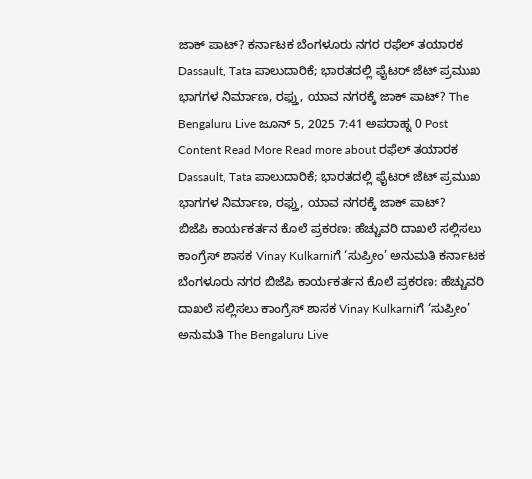ಜಾಕ್ ಪಾಟ್? ಕರ್ನಾಟಕ ಬೆಂಗಳೂರು ನಗರ ರಫೆಲ್ ತಯಾರಕ Dassault, Tata ಪಾಲುದಾರಿಕೆ; ಭಾರತದಲ್ಲಿ ಫೈಟರ್ ಜೆಟ್ ಪ್ರಮುಖ ಭಾಗಗಳ ನಿರ್ಮಾಣ, ರಫ್ತು, ಯಾವ ನಗರಕ್ಕೆ ಜಾಕ್ ಪಾಟ್? The Bengaluru Live ಜೂನ್ 5, 2025 7:41 ಅಪರಾಹ್ನ 0 Post Content Read More Read more about ರಫೆಲ್ ತಯಾರಕ Dassault, Tata ಪಾಲುದಾರಿಕೆ; ಭಾರತದಲ್ಲಿ ಫೈಟರ್ ಜೆಟ್ ಪ್ರಮುಖ ಭಾಗಗಳ ನಿರ್ಮಾಣ, ರಫ್ತು, ಯಾವ ನಗರಕ್ಕೆ ಜಾಕ್ ಪಾಟ್?
ಬಿಜೆಪಿ ಕಾರ್ಯಕರ್ತನ ಕೊಲೆ ಪ್ರಕರಣ: ಹೆಚ್ಚುವರಿ ದಾಖಲೆ ಸಲ್ಲಿಸಲು ಕಾಂಗ್ರೆಸ್ ಶಾಸಕ Vinay Kulkarniಗೆ ‘ಸುಪ್ರೀಂ’ ಅನುಮತಿ ಕರ್ನಾಟಕ ಬೆಂಗಳೂರು ನಗರ ಬಿಜೆಪಿ ಕಾರ್ಯಕರ್ತನ ಕೊಲೆ ಪ್ರಕರಣ: ಹೆಚ್ಚುವರಿ ದಾಖಲೆ ಸಲ್ಲಿಸಲು ಕಾಂಗ್ರೆಸ್ ಶಾಸಕ Vinay Kulkarniಗೆ ‘ಸುಪ್ರೀಂ’ ಅನುಮತಿ The Bengaluru Live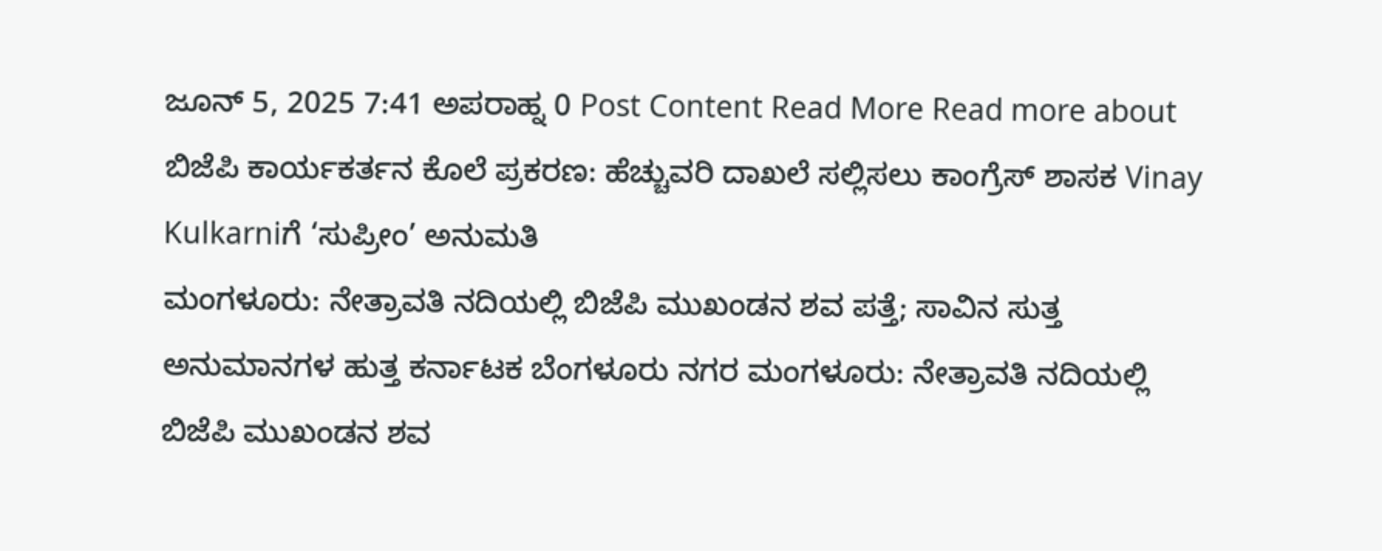ಜೂನ್ 5, 2025 7:41 ಅಪರಾಹ್ನ 0 Post Content Read More Read more about ಬಿಜೆಪಿ ಕಾರ್ಯಕರ್ತನ ಕೊಲೆ ಪ್ರಕರಣ: ಹೆಚ್ಚುವರಿ ದಾಖಲೆ ಸಲ್ಲಿಸಲು ಕಾಂಗ್ರೆಸ್ ಶಾಸಕ Vinay Kulkarniಗೆ ‘ಸುಪ್ರೀಂ’ ಅನುಮತಿ
ಮಂಗಳೂರು: ನೇತ್ರಾವತಿ ನದಿಯಲ್ಲಿ ಬಿಜೆಪಿ ಮುಖಂಡನ ಶವ ಪತ್ತೆ; ಸಾವಿನ ಸುತ್ತ ಅನುಮಾನಗಳ ಹುತ್ತ ಕರ್ನಾಟಕ ಬೆಂಗಳೂರು ನಗರ ಮಂಗಳೂರು: ನೇತ್ರಾವತಿ ನದಿಯಲ್ಲಿ ಬಿಜೆಪಿ ಮುಖಂಡನ ಶವ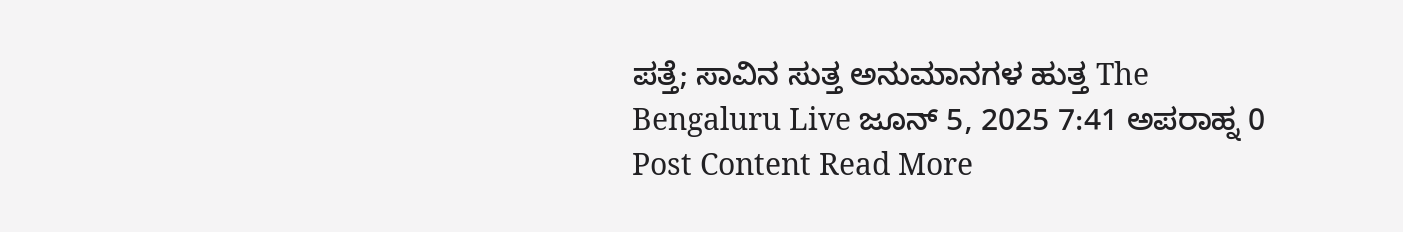ಪತ್ತೆ; ಸಾವಿನ ಸುತ್ತ ಅನುಮಾನಗಳ ಹುತ್ತ The Bengaluru Live ಜೂನ್ 5, 2025 7:41 ಅಪರಾಹ್ನ 0 Post Content Read More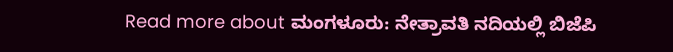Read more about ಮಂಗಳೂರು: ನೇತ್ರಾವತಿ ನದಿಯಲ್ಲಿ ಬಿಜೆಪಿ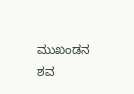ಮುಖಂಡನ ಶವ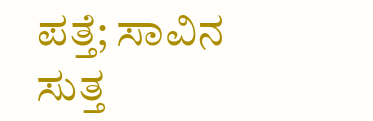ಪತ್ತೆ; ಸಾವಿನ ಸುತ್ತ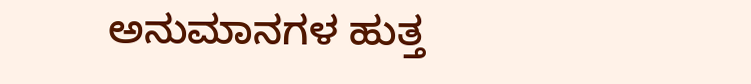ಅನುಮಾನಗಳ ಹುತ್ತ